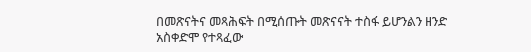በመጽናትና መጻሕፍት በሚሰጡት መጽናናት ተስፋ ይሆንልን ዘንድ አስቀድሞ የተጻፈው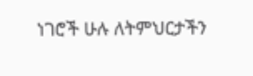ነገሮች ሁሉ ለትምህርታችን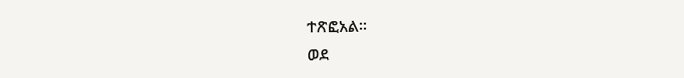ተጽፎአል።
ወደ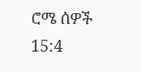ሮሜ ሰዎች 15:4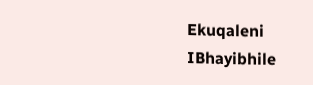Ekuqaleni
IBhayibhile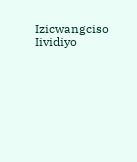Izicwangciso
Iividiyo